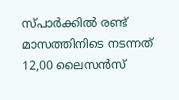സ്പാർക്കിൽ രണ്ട് മാസത്തിനിടെ നടന്നത് 12,00 ലൈസൻസ്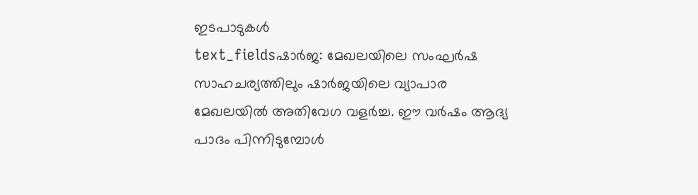ഇടപാടുകൾ
text_fieldsഷാർജ: മേഖലയിലെ സംഘർഷ സാഹചര്യത്തിലും ഷാർജയിലെ വ്യാപാര മേഖലയിൽ അതിവേഗ വളർച്ച. ഈ വർഷം ആദ്യ പാദം പിന്നിടുമ്പോൾ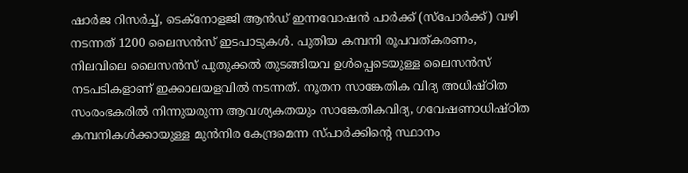ഷാർജ റിസർച്ച്, ടെക്നോളജി ആൻഡ് ഇന്നവോഷൻ പാർക്ക് (സ്പോർക്ക്) വഴി നടന്നത് 1200 ലൈസൻസ് ഇടപാടുകൾ. പുതിയ കമ്പനി രൂപവത്കരണം, നിലവിലെ ലൈസൻസ് പുതുക്കൽ തുടങ്ങിയവ ഉൾപ്പെടെയുള്ള ലൈസൻസ് നടപടികളാണ് ഇക്കാലയളവിൽ നടന്നത്. നൂതന സാങ്കേതിക വിദ്യ അധിഷ്ഠിത സംരംഭകരിൽ നിന്നുയരുന്ന ആവശ്യകതയും സാങ്കേതികവിദ്യ, ഗവേഷണാധിഷ്ഠിത കമ്പനികൾക്കായുള്ള മുൻനിര കേന്ദ്രമെന്ന സ്പാർക്കിന്റെ സ്ഥാനം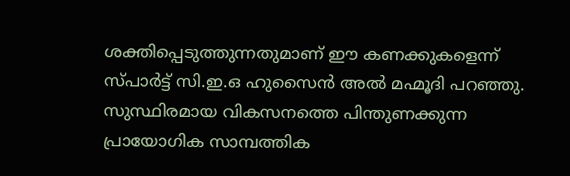ശക്തിപ്പെടുത്തുന്നതുമാണ് ഈ കണക്കുകളെന്ന് സ്പാർട്ട് സി.ഇ.ഒ ഹുസൈൻ അൽ മഹ്മൂദി പറഞ്ഞു. സുസ്ഥിരമായ വികസനത്തെ പിന്തുണക്കുന്ന പ്രായോഗിക സാമ്പത്തിക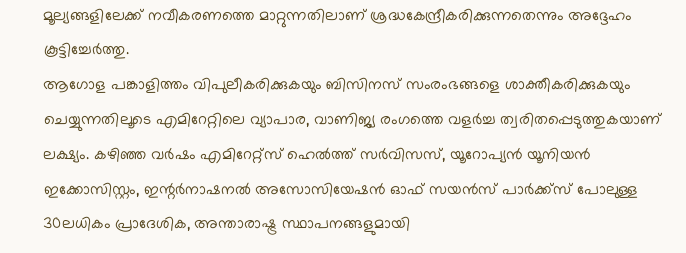മൂല്യങ്ങളിലേക്ക് നവീകരണത്തെ മാറ്റുന്നതിലാണ് ശ്രദ്ധകേന്ദ്രീകരിക്കുന്നതെന്നും അദ്ദേഹം കൂട്ടിച്ചേർത്തു.
ആഗോള പങ്കാളിത്തം വിപുലീകരിക്കുകയും ബിസിനസ് സംരംഭങ്ങളെ ശാക്തീകരിക്കുകയും ചെയ്യുന്നതിലൂടെ എമിറേറ്റിലെ വ്യാപാര, വാണിജ്യ രംഗത്തെ വളർച്ച ത്വരിതപ്പെടുത്തുകയാണ് ലക്ഷ്യം. കഴിഞ്ഞ വർഷം എമിറേറ്റ്സ് ഹെൽത്ത് സർവിസസ്, യൂറോപ്യൻ യൂനിയൻ ഇക്കോസിസ്റ്റം, ഇന്റർനാഷനൽ അസോസിയേഷൻ ഓഫ് സയൻസ് പാർക്ക്സ് പോലുള്ള 30ലധികം പ്രാദേശിക, അന്താരാഷ്ട്ര സ്ഥാപനങ്ങളുമായി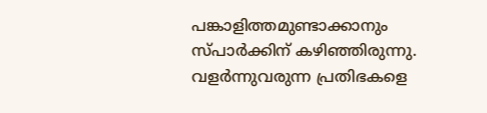പങ്കാളിത്തമുണ്ടാക്കാനും സ്പാർക്കിന് കഴിഞ്ഞിരുന്നു. വളർന്നുവരുന്ന പ്രതിഭകളെ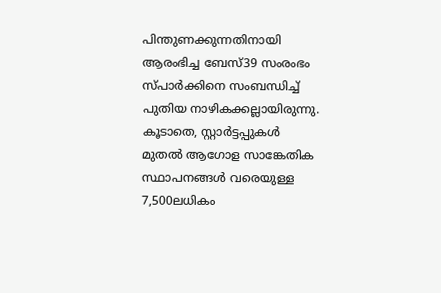പിന്തുണക്കുന്നതിനായി ആരംഭിച്ച ബേസ്39 സംരംഭം സ്പാർക്കിനെ സംബന്ധിച്ച് പുതിയ നാഴികക്കല്ലായിരുന്നു. കൂടാതെ, സ്റ്റാർട്ടപ്പുകൾ മുതൽ ആഗോള സാങ്കേതിക സ്ഥാപനങ്ങൾ വരെയുള്ള 7,500ലധികം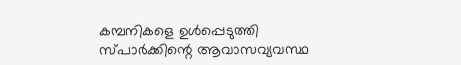കമ്പനികളെ ഉൾപ്പെടുത്തി സ്പാർക്കിന്റെ ആവാസവ്യവസ്ഥ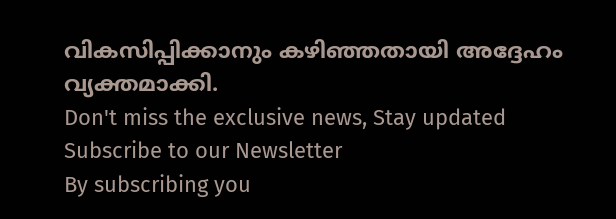വികസിപ്പിക്കാനും കഴിഞ്ഞതായി അദ്ദേഹം വ്യക്തമാക്കി.
Don't miss the exclusive news, Stay updated
Subscribe to our Newsletter
By subscribing you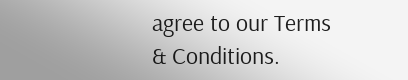agree to our Terms & Conditions.